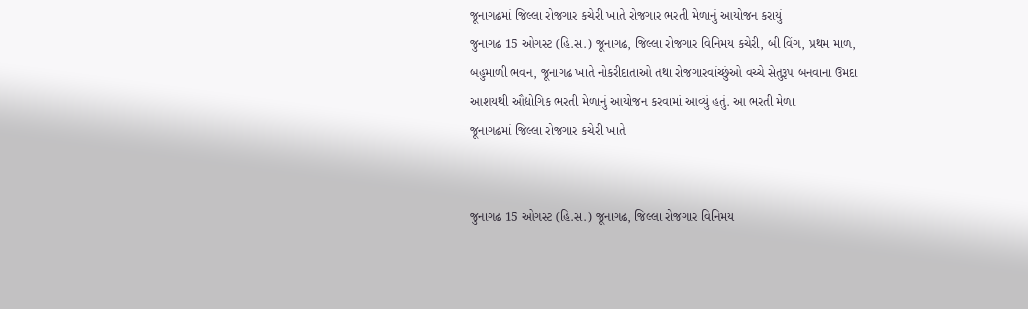જૂનાગઢમાં જિલ્લા રોજગાર કચેરી ખાતે રોજગાર ભરતી મેળાનું આયોજન કરાયું
જુનાગઢ 15 ઓગસ્ટ (હિ.સ.) જૂનાગઢ, જિલ્લા રોજગાર વિનિમય કચેરી, બી વિંગ, પ્રથમ માળ, બહુમાળી ભવન, જૂનાગઢ ખાતે નોકરીદાતાઓ તથા રોજગારવાંચ્છુંઓ વચ્ચે સેતુરૂપ બનવાના ઉમદા આશયથી ઔદ્યોગિક ભરતી મેળાનું આયોજન કરવામાં આવ્યું હતું. આ ભરતી મેળા
જૂનાગઢમાં જિલ્લા રોજગાર કચેરી ખાતે


જુનાગઢ 15 ઓગસ્ટ (હિ.સ.) જૂનાગઢ, જિલ્લા રોજગાર વિનિમય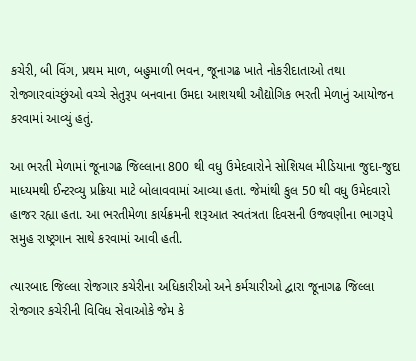કચેરી, બી વિંગ, પ્રથમ માળ, બહુમાળી ભવન, જૂનાગઢ ખાતે નોકરીદાતાઓ તથા રોજગારવાંચ્છુંઓ વચ્ચે સેતુરૂપ બનવાના ઉમદા આશયથી ઔદ્યોગિક ભરતી મેળાનું આયોજન કરવામાં આવ્યું હતું.

આ ભરતી મેળામાં જૂનાગઢ જિલ્લાના 800 થી વધુ ઉમેદવારોને સોશિયલ મીડિયાના જુદા-જુદા માધ્યમથી ઈન્ટરવ્યુ પ્રક્રિયા માટે બોલાવવામાં આવ્યા હતા. જેમાંથી કુલ 50 થી વધુ ઉમેદવારો હાજર રહ્યા હતા. આ ભરતીમેળા કાર્યક્રમની શરૂઆત સ્વતંત્રતા દિવસની ઉજવણીના ભાગરૂપે સમુહ રાષ્ટ્રગાન સાથે કરવામાં આવી હતી.

ત્યારબાદ જિલ્લા રોજગાર કચેરીના અધિકારીઓ અને કર્મચારીઓ દ્વારા જૂનાગઢ જિલ્લા રોજગાર કચેરીની વિવિધ સેવાઓકે જેમ કે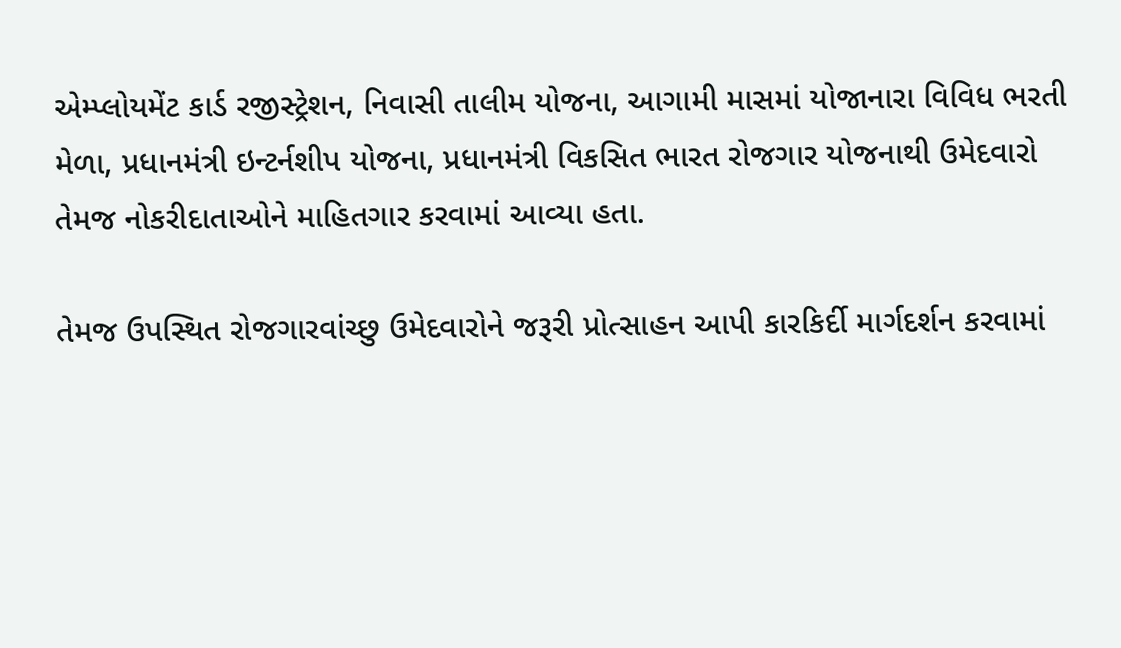એમ્પ્લોયમેંટ કાર્ડ રજીસ્ટ્રેશન, નિવાસી તાલીમ યોજના, આગામી માસમાં યોજાનારા વિવિધ ભરતી મેળા, પ્રધાનમંત્રી ઇન્ટર્નશીપ યોજના, પ્રધાનમંત્રી વિકસિત ભારત રોજગાર યોજનાથી ઉમેદવારો તેમજ નોકરીદાતાઓને માહિતગાર કરવામાં આવ્યા હતા.

તેમજ ઉપસ્થિત રોજગારવાંચ્છુ ઉમેદવારોને જરૂરી પ્રોત્સાહન આપી કારકિર્દી માર્ગદર્શન કરવામાં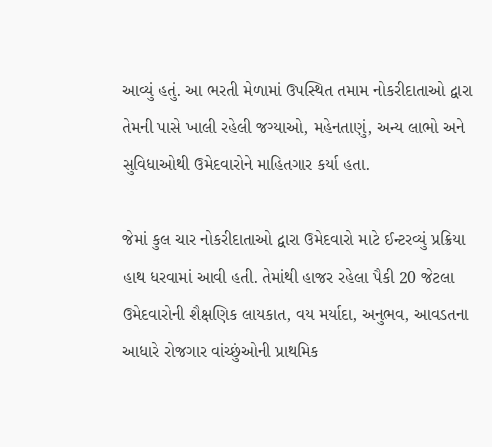આવ્યું હતું. આ ભરતી મેળામાં ઉપસ્થિત તમામ નોકરીદાતાઓ દ્વારા તેમની પાસે ખાલી રહેલી જગ્યાઓ, મહેનતાણું, અન્ય લાભો અને સુવિધાઓથી ઉમેદવારોને માહિતગાર કર્યા હતા.

જેમાં કુલ ચાર નોકરીદાતાઓ દ્વારા ઉમેદવારો માટે ઈન્ટરવ્યું પ્રક્રિયા હાથ ધરવામાં આવી હતી. તેમાંથી હાજર રહેલા પૈકી 20 જેટલા ઉમેદવારોની શૈક્ષણિક લાયકાત, વય મર્યાદા, અનુભવ, આવડતના આધારે રોજગાર વાંચ્છુંઓની પ્રાથમિક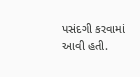પસંદગી કરવામાં આવી હતી.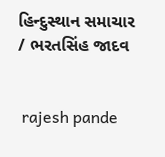હિન્દુસ્થાન સમાચાર / ભરતસિંહ જાદવ


 rajesh pande